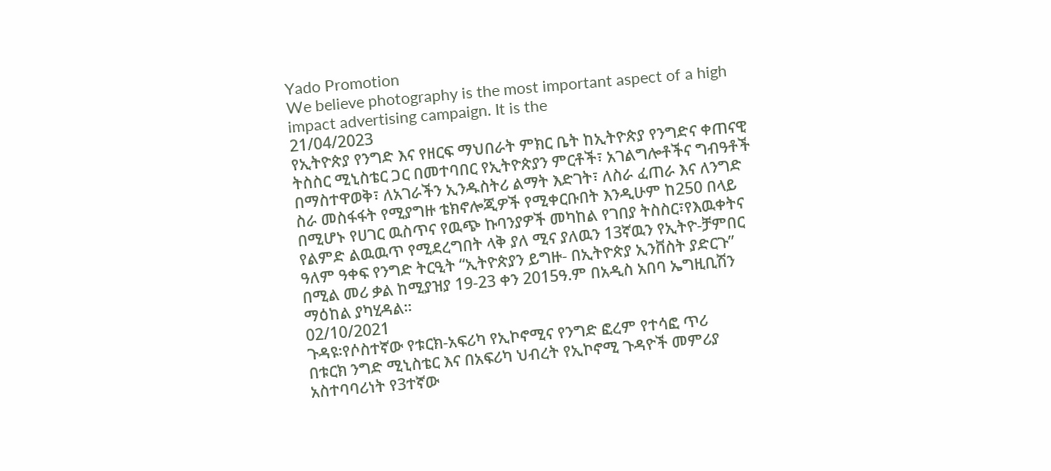Yado Promotion
We believe photography is the most important aspect of a high impact advertising campaign. It is the
21/04/2023
የኢትዮጵያ የንግድ እና የዘርፍ ማህበራት ምክር ቤት ከኢትዮጵያ የንግድና ቀጠናዊ ትስስር ሚኒስቴር ጋር በመተባበር የኢትዮጵያን ምርቶች፣ አገልግሎቶችና ግብዓቶች በማስተዋወቅ፣ ለአገራችን ኢንዱስትሪ ልማት እድገት፣ ለስራ ፈጠራ እና ለንግድ ስራ መስፋፋት የሚያግዙ ቴክኖሎጂዎች የሚቀርቡበት እንዲሁም ከ250 በላይ በሚሆኑ የሀገር ዉስጥና የዉጭ ኩባንያዎች መካከል የገበያ ትስስር፣የእዉቀትና የልምድ ልዉዉጥ የሚደረግበት ላቅ ያለ ሚና ያለዉን 13ኛዉን የኢትዮ-ቻምበር ዓለም ዓቀፍ የንግድ ትርዒት “ኢትዮጵያን ይግዙ- በኢትዮጵያ ኢንቨስት ያድርጉ” በሚል መሪ ቃል ከሚያዝያ 19-23 ቀን 2015ዓ.ም በአዲስ አበባ ኤግዚቢሽን ማዕከል ያካሂዳል፡፡
02/10/2021
ጉዳዩ፡የሶስተኛው የቱርክ-አፍሪካ የኢኮኖሚና የንግድ ፎረም የተሳፎ ጥሪ
በቱርክ ንግድ ሚኒስቴር እና በአፍሪካ ህብረት የኢኮኖሚ ጉዳዮች መምሪያ አስተባባሪነት የ3ተኛው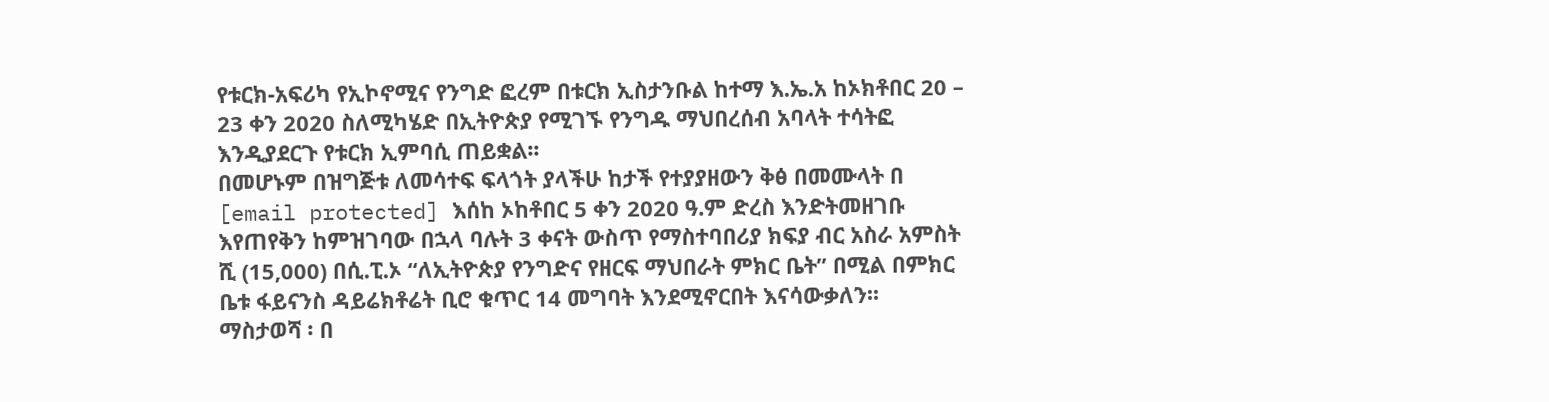የቱርክ-አፍሪካ የኢኮኖሚና የንግድ ፎረም በቱርክ ኢስታንቡል ከተማ እ.ኤ.አ ከኦክቶበር 20 – 23 ቀን 2020 ስለሚካሄድ በኢትዮጵያ የሚገኙ የንግዱ ማህበረሰብ አባላት ተሳትፎ እንዲያደርጉ የቱርክ ኢምባሲ ጠይቋል፡፡
በመሆኑም በዝግጅቱ ለመሳተፍ ፍላጎት ያላችሁ ከታች የተያያዘውን ቅፅ በመሙላት በ [email protected] እሰከ ኦከቶበር 5 ቀን 2020 ዓ.ም ድረስ እንድትመዘገቡ እየጠየቅን ከምዝገባው በኋላ ባሉት 3 ቀናት ውስጥ የማስተባበሪያ ክፍያ ብር አስራ አምስት ሺ (15,000) በሲ.ፒ.ኦ “ለኢትዮጵያ የንግድና የዘርፍ ማህበራት ምክር ቤት” በሚል በምክር ቤቱ ፋይናንስ ዳይሬክቶሬት ቢሮ ቁጥር 14 መግባት እንደሚኖርበት እናሳውቃለን፡፡
ማስታወሻ ፡ በ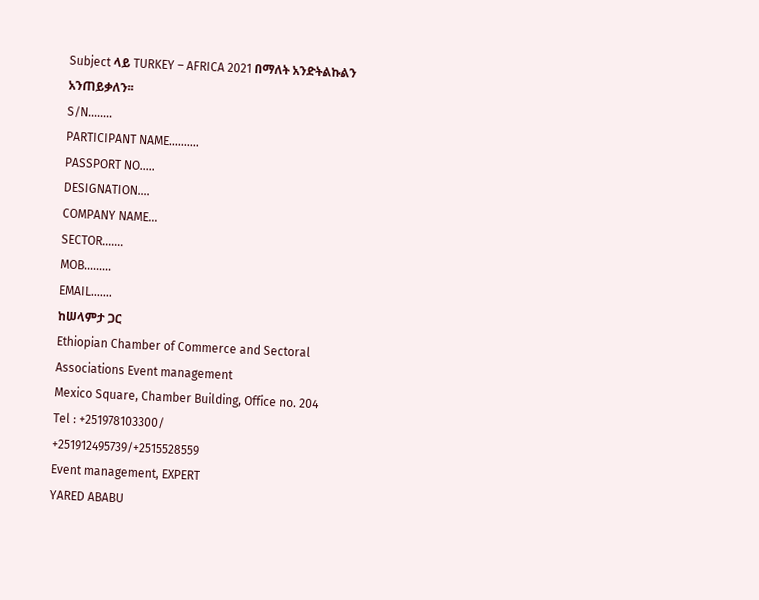Subject ላይ TURKEY – AFRICA 2021 በማለት አንድትልኩልን አንጠይቃለን፡፡
S/N........
PARTICIPANT NAME..........
PASSPORT NO.....
DESIGNATION....
COMPANY NAME...
SECTOR.......
MOB.........
EMAIL.......
ከሠላምታ ጋር
Ethiopian Chamber of Commerce and Sectoral Associations Event management
Mexico Square, Chamber Building, Office no. 204
Tel : +251978103300/
+251912495739/+2515528559
Event management, EXPERT
YARED ABABU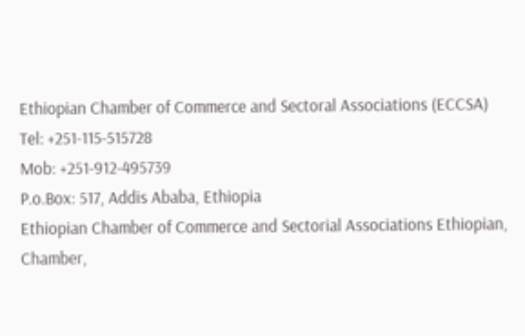Ethiopian Chamber of Commerce and Sectoral Associations (ECCSA)
Tel: +251-115-515728
Mob: +251-912-495739
P.o.Box: 517, Addis Ababa, Ethiopia
Ethiopian Chamber of Commerce and Sectorial Associations Ethiopian, Chamber,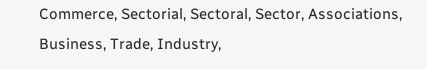Commerce, Sectorial, Sectoral, Sector, Associations, Business, Trade, Industry,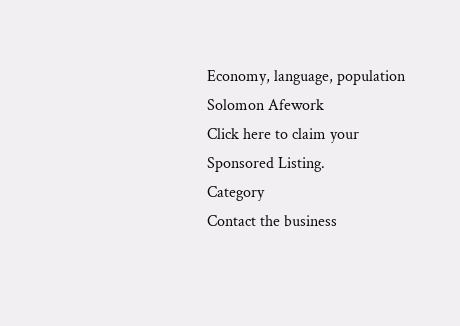Economy, language, population Solomon Afework
Click here to claim your Sponsored Listing.
Category
Contact the business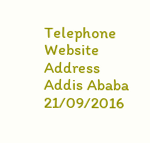Telephone
Website
Address
Addis Ababa
21/09/2016